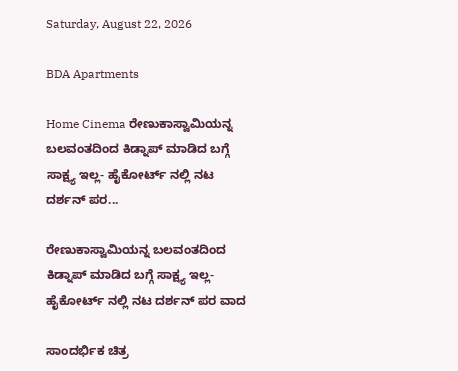Saturday, August 22, 2026

BDA Apartments

Home Cinema ರೇಣುಕಾಸ್ವಾಮಿಯನ್ನ ಬಲವಂತದಿಂದ ಕಿಡ್ನಾಪ್ ಮಾಡಿದ ಬಗ್ಗೆ ಸಾಕ್ಷ್ಯ ಇಲ್ಲ- ಹೈಕೋರ್ಟ್ ನಲ್ಲಿ ನಟ ದರ್ಶನ್ ಪರ...

ರೇಣುಕಾಸ್ವಾಮಿಯನ್ನ ಬಲವಂತದಿಂದ ಕಿಡ್ನಾಪ್ ಮಾಡಿದ ಬಗ್ಗೆ ಸಾಕ್ಷ್ಯ ಇಲ್ಲ- ಹೈಕೋರ್ಟ್ ನಲ್ಲಿ ನಟ ದರ್ಶನ್ ಪರ ವಾದ

ಸಾಂದರ್ಭಿಕ ಚಿತ್ರ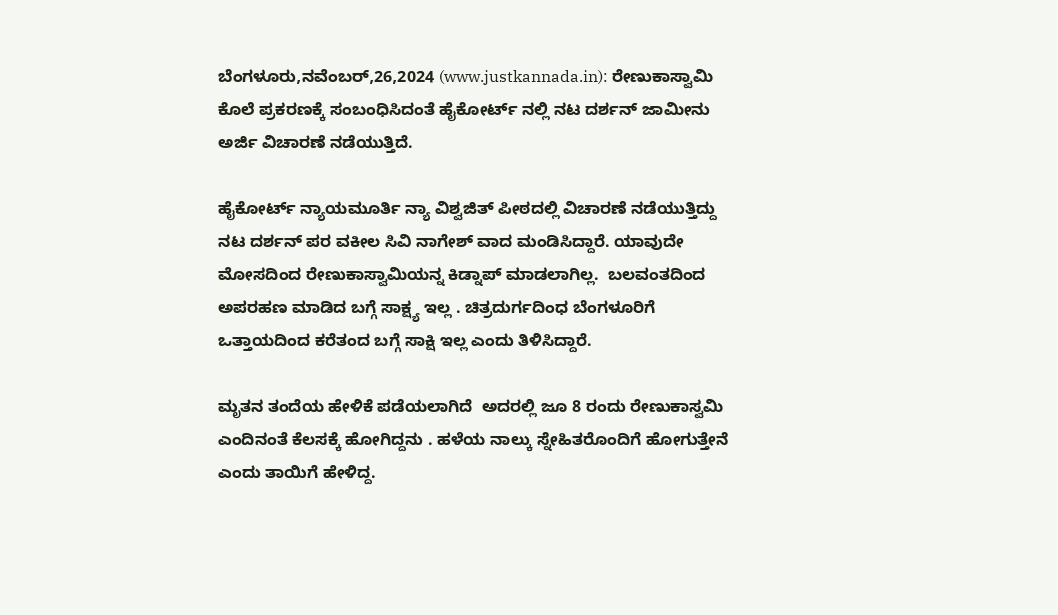ಬೆಂಗಳೂರು,ನವೆಂಬರ್,26,2024 (www.justkannada.in): ರೇಣುಕಾಸ್ವಾಮಿ ಕೊಲೆ ಪ್ರಕರಣಕ್ಕೆ ಸಂಬಂಧಿಸಿದಂತೆ ಹೈಕೋರ್ಟ್ ನಲ್ಲಿ ನಟ ದರ್ಶನ್ ಜಾಮೀನು ಅರ್ಜಿ ವಿಚಾರಣೆ ನಡೆಯುತ್ತಿದೆ.

ಹೈಕೋರ್ಟ್ ನ್ಯಾಯಮೂರ್ತಿ ನ್ಯಾ ವಿಶ್ವಜಿತ್ ಪೀಠದಲ್ಲಿ ವಿಚಾರಣೆ ನಡೆಯುತ್ತಿದ್ದು ನಟ ದರ್ಶನ್ ಪರ ವಕೀಲ ಸಿವಿ ನಾಗೇಶ್ ವಾದ ಮಂಡಿಸಿದ್ದಾರೆ. ಯಾವುದೇ ಮೋಸದಿಂದ ರೇಣುಕಾಸ್ವಾಮಿಯನ್ನ ಕಿಡ್ನಾಪ್ ಮಾಡಲಾಗಿಲ್ಲ.  ಬಲವಂತದಿಂದ ಅಪರಹಣ ಮಾಡಿದ ಬಗ್ಗೆ ಸಾಕ್ಷ್ಯ ಇಲ್ಲ . ಚಿತ್ರದುರ್ಗದಿಂಧ ಬೆಂಗಳೂರಿಗೆ ಒತ್ತಾಯದಿಂದ ಕರೆತಂದ ಬಗ್ಗೆ ಸಾಕ್ಷಿ ಇಲ್ಲ ಎಂದು ತಿಳಿಸಿದ್ದಾರೆ.

ಮೃತನ ತಂದೆಯ ಹೇಳಿಕೆ ಪಡೆಯಲಾಗಿದೆ  ಅದರಲ್ಲಿ ಜೂ 8 ರಂದು ರೇಣುಕಾಸ್ವಮಿ ಎಂದಿನಂತೆ ಕೆಲಸಕ್ಕೆ ಹೋಗಿದ್ದನು . ಹಳೆಯ ನಾಲ್ಕು ಸ್ನೇಹಿತರೊಂದಿಗೆ ಹೋಗುತ್ತೇನೆ ಎಂದು ತಾಯಿಗೆ ಹೇಳಿದ್ದ.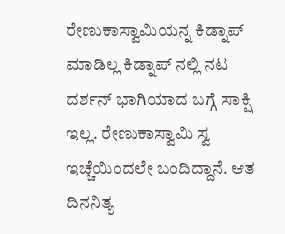ರೇಣುಕಾಸ್ವಾಮಿಯನ್ನ ಕಿಡ್ನಾಪ್ ಮಾಡಿಲ್ಲ ಕಿಡ್ನಾಪ್ ನಲ್ಲಿ ನಟ ದರ್ಶನ್ ಭಾಗಿಯಾದ ಬಗ್ಗೆ ಸಾಕ್ಷಿ ಇಲ್ಲ. ರೇಣುಕಾಸ್ವಾಮಿ ಸ್ವ ಇಚ್ಚೆಯಿಂದಲೇ ಬಂದಿದ್ದಾನೆ. ಆತ ದಿನನಿತ್ಯ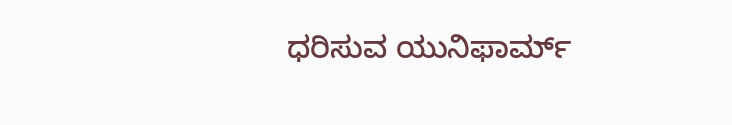ಧರಿಸುವ ಯುನಿಫಾರ್ಮ್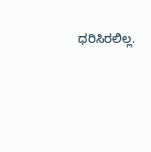ಧರಿಸಿರಲಿಲ್ಲ.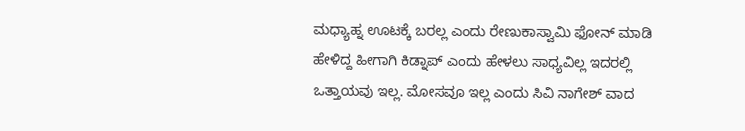ಮಧ್ಯಾಹ್ನ ಊಟಕ್ಕೆ ಬರಲ್ಲ ಎಂದು ರೇಣುಕಾಸ್ವಾಮಿ ಫೋನ್ ಮಾಡಿ ಹೇಳಿದ್ದ ಹೀಗಾಗಿ ಕಿಡ್ನಾಪ್ ಎಂದು ಹೇಳಲು ಸಾಧ್ಯವಿಲ್ಲ ಇದರಲ್ಲಿ ಒತ್ತಾಯವು ಇಲ್ಲ. ಮೋಸವೂ ಇಲ್ಲ ಎಂದು ಸಿವಿ ನಾಗೇಶ್ ವಾದ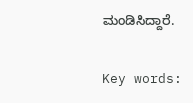ಮಂಡಿಸಿದ್ದಾರೆ.

Key words: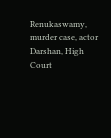Renukaswamy, murder case, actor Darshan, High Court